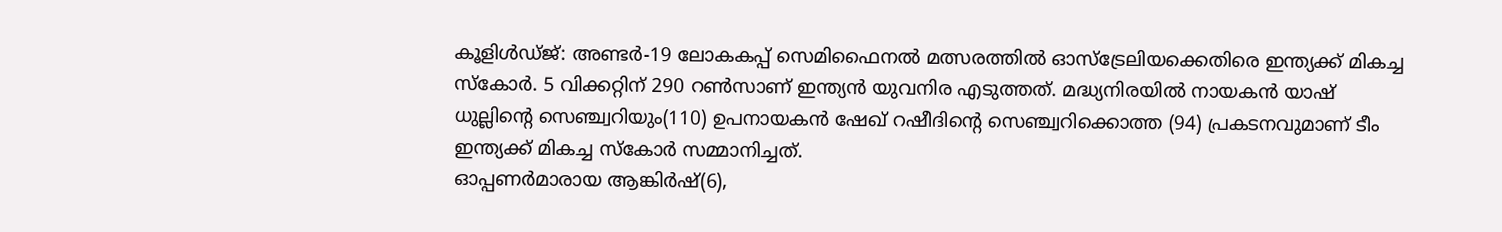കൂളിൾഡ്ജ്: അണ്ടർ-19 ലോകകപ്പ് സെമിഫൈനൽ മത്സരത്തിൽ ഓസ്ട്രേലിയക്കെതിരെ ഇന്ത്യക്ക് മികച്ച സ്കോർ. 5 വിക്കറ്റിന് 290 റൺസാണ് ഇന്ത്യൻ യുവനിര എടുത്തത്. മദ്ധ്യനിരയിൽ നായകൻ യാഷ് ധുല്ലിന്റെ സെഞ്ച്വറിയും(110) ഉപനായകൻ ഷേഖ് റഷീദിന്റെ സെഞ്ച്വറിക്കൊത്ത (94) പ്രകടനവുമാണ് ടീം ഇന്ത്യക്ക് മികച്ച സ്കോർ സമ്മാനിച്ചത്.
ഓപ്പണർമാരായ ആങ്കിർഷ്(6),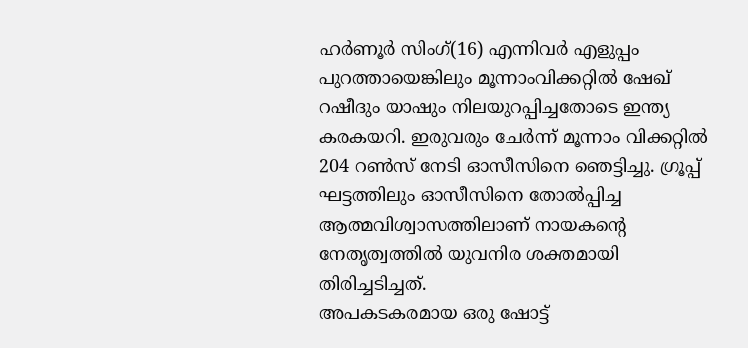ഹർണൂർ സിംഗ്(16) എന്നിവർ എളുപ്പം പുറത്തായെങ്കിലും മൂന്നാംവിക്കറ്റിൽ ഷേഖ് റഷീദും യാഷും നിലയുറപ്പിച്ചതോടെ ഇന്ത്യ കരകയറി. ഇരുവരും ചേർന്ന് മൂന്നാം വിക്കറ്റിൽ 204 റൺസ് നേടി ഓസീസിനെ ഞെട്ടിച്ചു. ഗ്രൂപ്പ് ഘട്ടത്തിലും ഓസീസിനെ തോൽപ്പിച്ച ആത്മവിശ്വാസത്തിലാണ് നായകന്റെ നേതൃത്വത്തിൽ യുവനിര ശക്തമായി തിരിച്ചടിച്ചത്.
അപകടകരമായ ഒരു ഷോട്ട്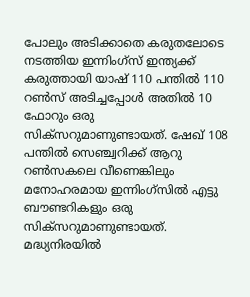പോലും അടിക്കാതെ കരുതലോടെ നടത്തിയ ഇന്നിംഗ്സ് ഇന്ത്യക്ക് കരുത്തായി യാഷ് 110 പന്തിൽ 110 റൺസ് അടിച്ചപ്പോൾ അതിൽ 10 ഫോറും ഒരു സിക്സറുമാണുണ്ടായത്. ഷേഖ് 108 പന്തിൽ സെഞ്ച്വറിക്ക് ആറു റൺസകലെ വീണെങ്കിലും മനോഹരമായ ഇന്നിംഗ്സിൽ എട്ടു ബൗണ്ടറികളും ഒരു സിക്സറുമാണുണ്ടായത്.
മദ്ധ്യനിരയിൽ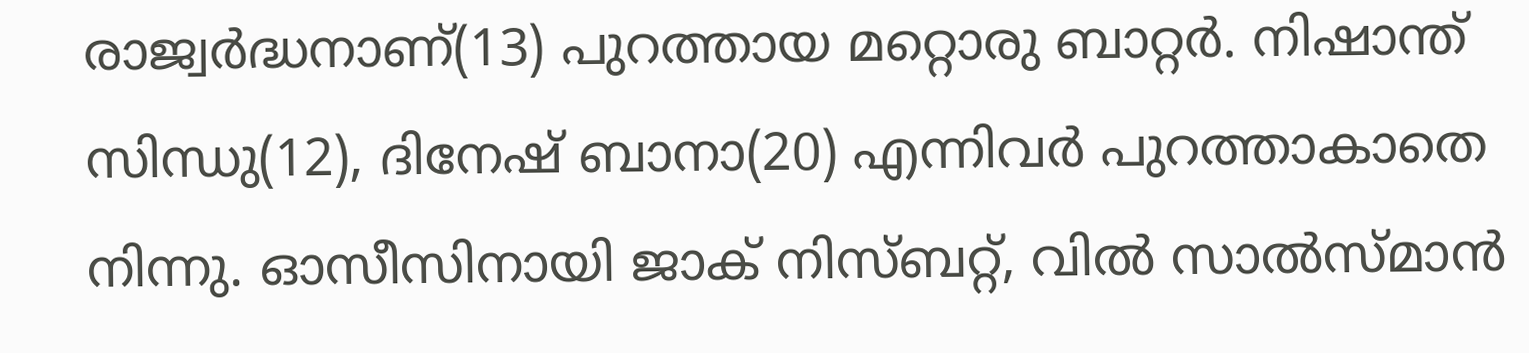രാജ്വർദ്ധനാണ്(13) പുറത്തായ മറ്റൊരു ബാറ്റർ. നിഷാന്ത് സിന്ധു(12), ദിനേഷ് ബാനാ(20) എന്നിവർ പുറത്താകാതെ നിന്നു. ഓസീസിനായി ജാക് നിസ്ബറ്റ്, വിൽ സാൽസ്മാൻ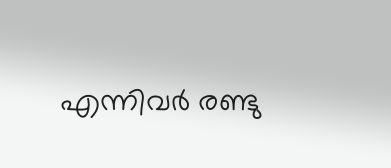എന്നിവർ രണ്ടു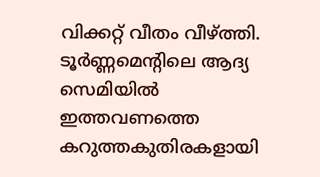വിക്കറ്റ് വീതം വീഴ്ത്തി.
ടൂർണ്ണമെന്റിലെ ആദ്യ സെമിയിൽ ഇത്തവണത്തെ കറുത്തകുതിരകളായി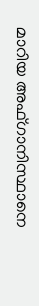മാറിയ അഫ്ഗാനിസ്ഥാനെ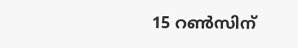15 റൺസിന്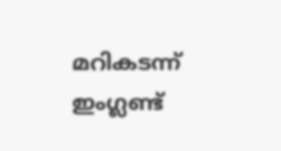മറികടന്ന് ഇംഗ്ലണ്ട്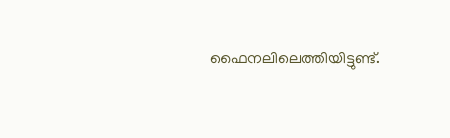ഫൈനലിലെത്തിയിട്ടുണ്ട്.